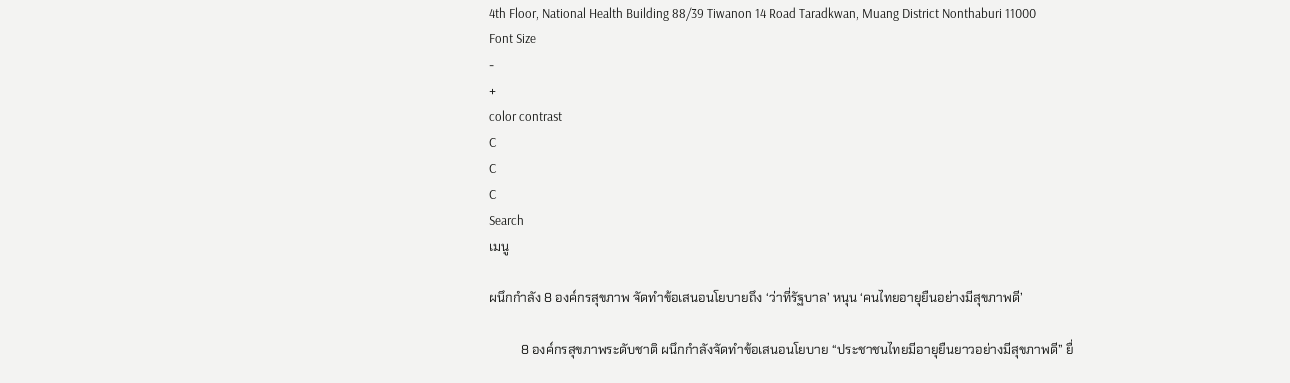4th Floor, National Health Building 88/39 Tiwanon 14 Road Taradkwan, Muang District Nonthaburi 11000
Font Size
-
+
color contrast
C
C
C
Search
เมนู

ผนึกกำลัง 8 องค์กรสุขภาพ จัดทำข้อเสนอนโยบายถึง ‘ว่าที่รัฐบาล’ หนุน ‘คนไทยอายุยืนอย่างมีสุขภาพดี’

          8 องค์กรสุขภาพระดับชาติ ผนึกกำลังจัดทำข้อเสนอนโยบาย “ประชาชนไทยมีอายุยืนยาวอย่างมีสุขภาพดี” ยื่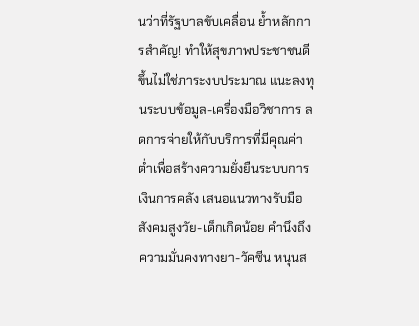นว่าที่รัฐบาลขับเคลื่อน ย้ำหลักการสำคัญ! ทำให้สุขภาพประชาชนดีขึ้นไม่ใช่ภาระงบประมาณ แนะลงทุนระบบข้อมูล-เครื่องมือวิชาการ ลดการจ่ายให้กับบริการที่มีคุณค่าต่ำเพื่อสร้างความยั่งยืนระบบการเงินการคลัง เสนอแนวทางรับมือสังคมสูงวัย-เด็กเกิดน้อย คำนึงถึงความมั่นคงทางยา-วัคซีน หนุนส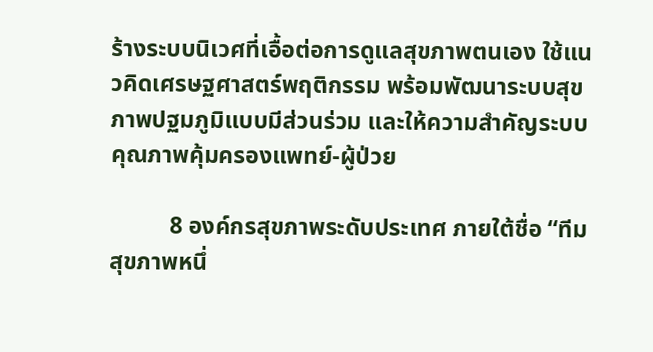ร้างระบบนิเวศที่เอื้อต่อการดูแลสุขภาพตนเอง ใช้แนวคิดเศรษฐศาสตร์พฤติกรรม พร้อมพัฒนาระบบสุขภาพปฐมภูมิแบบมีส่วนร่วม และให้ความสำคัญระบบคุณภาพคุ้มครองแพทย์-ผู้ป่วย

          8 องค์กรสุขภาพระดับประเทศ ภายใต้ชื่อ “ทีมสุขภาพหนึ่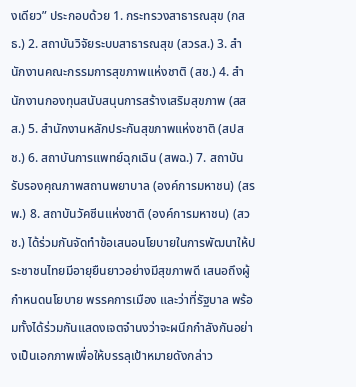งเดียว” ประกอบด้วย 1. กระทรวงสาธารณสุข (กสธ.) 2. สถาบันวิจัยระบบสาธารณสุข (สวรส.) 3. สำนักงานคณะกรรมการสุขภาพแห่งชาติ (สช.) 4. สำนักงานกองทุนสนับสนุนการสร้างเสริมสุขภาพ (สสส.) 5. สำนักงานหลักประกันสุขภาพแห่งชาติ (สปสช.) 6. สถาบันการแพทย์ฉุกเฉิน (สพฉ.) 7. สถาบันรับรองคุณภาพสถานพยาบาล (องค์การมหาชน) (สรพ.) 8. สถาบันวัคซีนแห่งชาติ (องค์การมหาชน) (สวช.) ได้ร่วมกันจัดทำข้อเสนอนโยบายในการพัฒนาให้ประชาชนไทยมีอายุยืนยาวอย่างมีสุขภาพดี เสนอถึงผู้กำหนดนโยบาย พรรคการเมือง และว่าที่รัฐบาล พร้อมทั้งได้ร่วมกันแสดงเจตจำนงว่าจะผนึกกำลังกันอย่างเป็นเอกภาพเพื่อให้บรรลุเป้าหมายดังกล่าว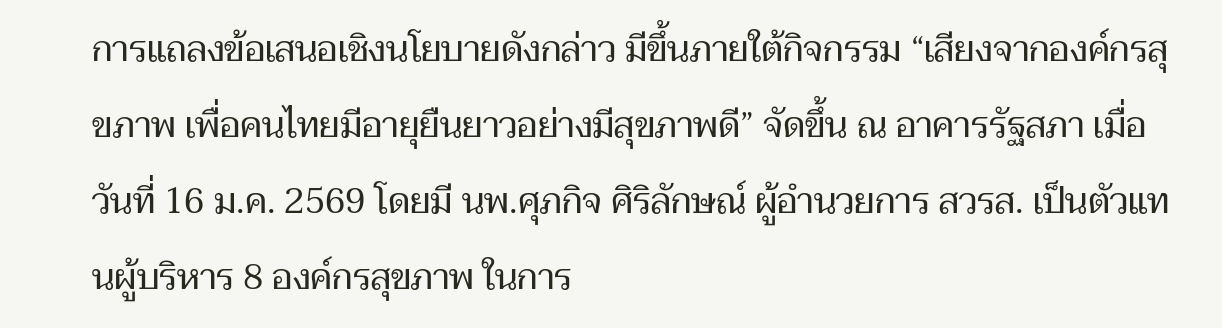การแถลงข้อเสนอเชิงนโยบายดังกล่าว มีขึ้นภายใต้กิจกรรม “เสียงจากองค์กรสุขภาพ เพื่อคนไทยมีอายุยืนยาวอย่างมีสุขภาพดี” จัดขึ้น ณ อาคารรัฐสภา เมื่อวันที่ 16 ม.ค. 2569 โดยมี นพ.ศุภกิจ ศิริลักษณ์ ผู้อำนวยการ สวรส. เป็นตัวแทนผู้บริหาร 8 องค์กรสุขภาพ ในการ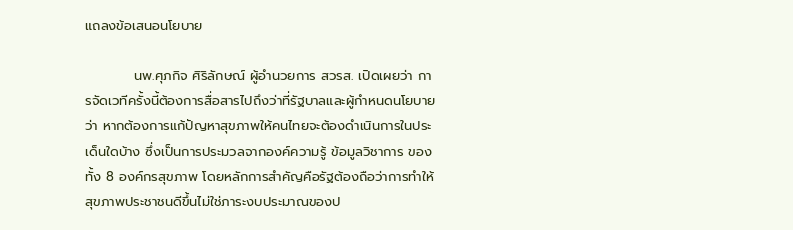แถลงข้อเสนอนโยบาย

          นพ.ศุภกิจ ศิริลักษณ์ ผู้อำนวยการ สวรส. เปิดเผยว่า การจัดเวทีครั้งนี้ต้องการสื่อสารไปถึงว่าที่รัฐบาลและผู้กำหนดนโยบายว่า หากต้องการแก้ปัญหาสุขภาพให้คนไทยจะต้องดำเนินการในประเด็นใดบ้าง ซึ่งเป็นการประมวลจากองค์ความรู้ ข้อมูลวิชาการ ของทั้ง 8 องค์กรสุขภาพ โดยหลักการสำคัญคือรัฐต้องถือว่าการทำให้สุขภาพประชาชนดีขึ้นไม่ใช่ภาระงบประมาณของป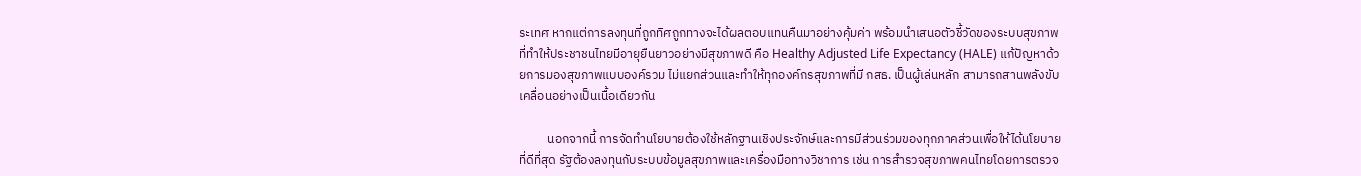ระเทศ หากแต่การลงทุนที่ถูกทิศถูกทางจะได้ผลตอบแทนคืนมาอย่างคุ้มค่า พร้อมนำเสนอตัวชี้วัดของระบบสุขภาพที่ทำให้ประชาชนไทยมีอายุยืนยาวอย่างมีสุขภาพดี คือ Healthy Adjusted Life Expectancy (HALE) แก้ปัญหาด้วยการมองสุขภาพแบบองค์รวม ไม่แยกส่วนและทำให้ทุกองค์กรสุขภาพที่มี กสธ. เป็นผู้เล่นหลัก สามารถสานพลังขับเคลื่อนอย่างเป็นเนื้อเดียวกัน

          นอกจากนี้ การจัดทำนโยบายต้องใช้หลักฐานเชิงประจักษ์และการมีส่วนร่วมของทุกภาคส่วนเพื่อให้ได้นโยบายที่ดีที่สุด รัฐต้องลงทุนกับระบบข้อมูลสุขภาพและเครื่องมือทางวิชาการ เช่น การสำรวจสุขภาพคนไทยโดยการตรวจ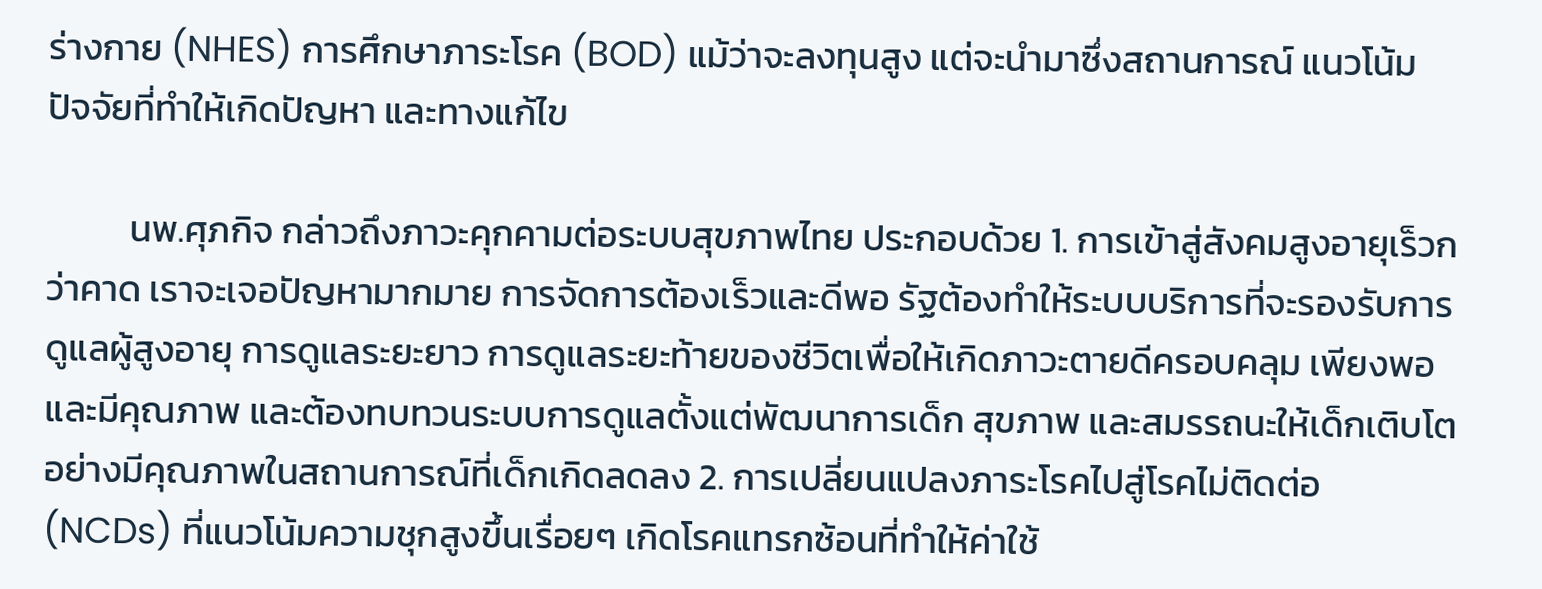ร่างกาย (NHES) การศึกษาภาระโรค (BOD) แม้ว่าจะลงทุนสูง แต่จะนำมาซึ่งสถานการณ์ แนวโน้ม ปัจจัยที่ทำให้เกิดปัญหา และทางแก้ไข

          นพ.ศุภกิจ กล่าวถึงภาวะคุกคามต่อระบบสุขภาพไทย ประกอบด้วย 1. การเข้าสู่สังคมสูงอายุเร็วกว่าคาด เราจะเจอปัญหามากมาย การจัดการต้องเร็วและดีพอ รัฐต้องทำให้ระบบบริการที่จะรองรับการดูแลผู้สูงอายุ การดูแลระยะยาว การดูแลระยะท้ายของชีวิตเพื่อให้เกิดภาวะตายดีครอบคลุม เพียงพอ และมีคุณภาพ และต้องทบทวนระบบการดูแลตั้งแต่พัฒนาการเด็ก สุขภาพ และสมรรถนะให้เด็กเติบโตอย่างมีคุณภาพในสถานการณ์ที่เด็กเกิดลดลง 2. การเปลี่ยนแปลงภาระโรคไปสู่โรคไม่ติดต่อ (NCDs) ที่แนวโน้มความชุกสูงขึ้นเรื่อยๆ เกิดโรคแทรกซ้อนที่ทำให้ค่าใช้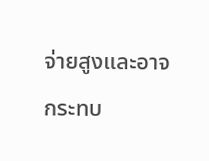จ่ายสูงและอาจกระทบ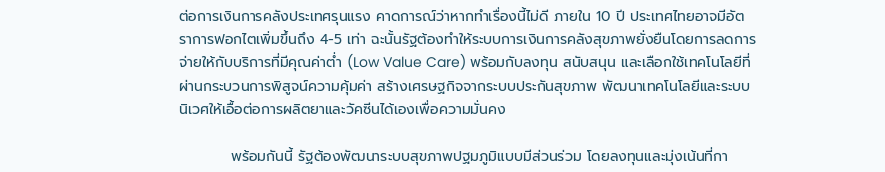ต่อการเงินการคลังประเทศรุนแรง คาดการณ์ว่าหากทำเรื่องนี้ไม่ดี ภายใน 10 ปี ประเทศไทยอาจมีอัตราการฟอกไตเพิ่มขึ้นถึง 4-5 เท่า ฉะนั้นรัฐต้องทำให้ระบบการเงินการคลังสุขภาพยั่งยืนโดยการลดการจ่ายให้กับบริการที่มีคุณค่าต่ำ (Low Value Care) พร้อมกับลงทุน สนับสนุน และเลือกใช้เทคโนโลยีที่ผ่านกระบวนการพิสูจน์ความคุ้มค่า สร้างเศรษฐกิจจากระบบประกันสุขภาพ พัฒนาเทคโนโลยีและระบบนิเวศให้เอื้อต่อการผลิตยาและวัคซีนได้เองเพื่อความมั่นคง

          พร้อมกันนี้ รัฐต้องพัฒนาระบบสุขภาพปฐมภูมิแบบมีส่วนร่วม โดยลงทุนและมุ่งเน้นที่กา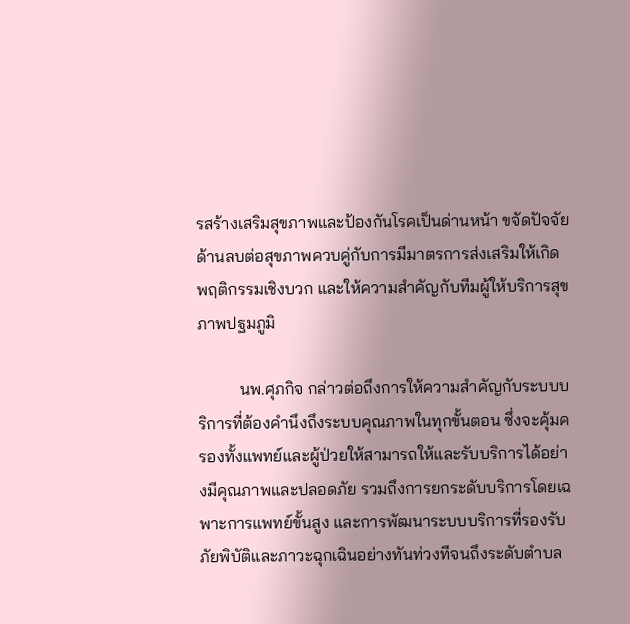รสร้างเสริมสุขภาพและป้องกันโรคเป็นด่านหน้า ขจัดปัจจัยด้านลบต่อสุขภาพควบคู่กับการมีมาตรการส่งเสริมให้เกิดพฤติกรรมเชิงบวก และให้ความสำคัญกับทีมผู้ให้บริการสุขภาพปฐมภูมิ

          นพ.ศุภกิจ กล่าวต่อถึงการให้ความสำคัญกับระบบบริการที่ต้องคำนึงถึงระบบคุณภาพในทุกขั้นตอน ซึ่งจะคุ้มครองทั้งแพทย์และผู้ป่วยให้สามารถให้และรับบริการได้อย่างมีคุณภาพและปลอดภัย รวมถึงการยกระดับบริการโดยเฉพาะการแพทย์ขั้นสูง และการพัฒนาระบบบริการที่รองรับภัยพิบัติและภาวะฉุกเฉินอย่างทันท่วงทีจนถึงระดับตำบล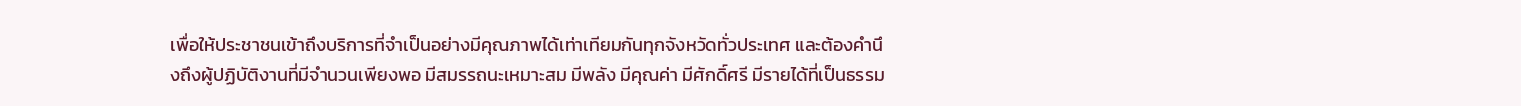เพื่อให้ประชาชนเข้าถึงบริการที่จำเป็นอย่างมีคุณภาพได้เท่าเทียมกันทุกจังหวัดทั่วประเทศ และต้องคำนึงถึงผู้ปฏิบัติงานที่มีจำนวนเพียงพอ มีสมรรถนะเหมาะสม มีพลัง มีคุณค่า มีศักดิ์ศรี มีรายได้ที่เป็นธรรม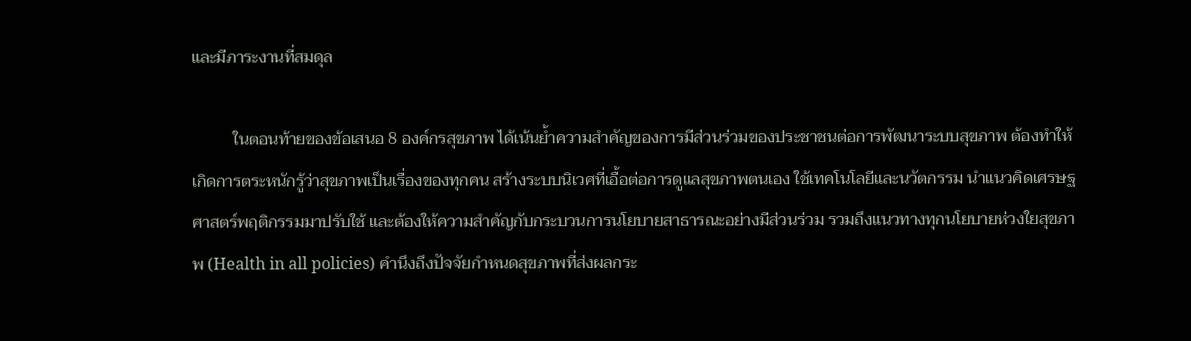และมีภาระงานที่สมดุล

          ในตอนท้ายของข้อเสนอ 8 องค์กรสุขภาพ ได้เน้นย้ำความสำคัญของการมีส่วนร่วมของประชาชนต่อการพัฒนาระบบสุขภาพ ต้องทำให้เกิดการตระหนักรู้ว่าสุขภาพเป็นเรื่องของทุกคน สร้างระบบนิเวศที่เอื้อต่อการดูแลสุขภาพตนเอง ใช้เทคโนโลยีและนวัตกรรม นำแนวคิดเศรษฐศาสตร์พฤติกรรมมาปรับใช้ และต้องให้ความสำคัญกับกระบวนการนโยบายสาธารณะอย่างมีส่วนร่วม รวมถึงแนวทางทุกนโยบายห่วงใยสุขภาพ (Health in all policies) คำนึงถึงปัจจัยกำหนดสุขภาพที่ส่งผลกระ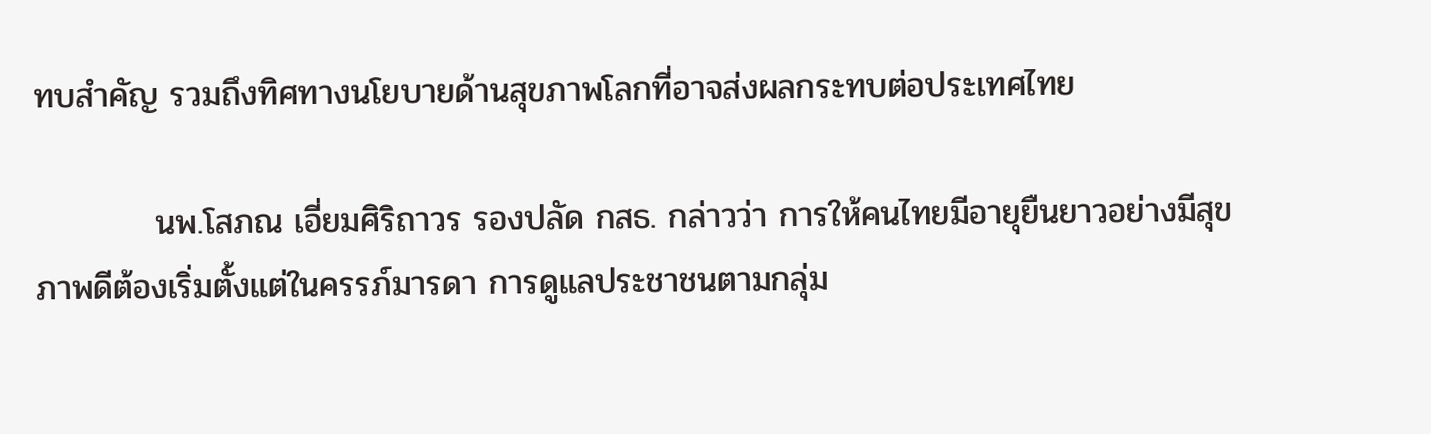ทบสำคัญ รวมถึงทิศทางนโยบายด้านสุขภาพโลกที่อาจส่งผลกระทบต่อประเทศไทย

          นพ.โสภณ เอี่ยมศิริถาวร รองปลัด กสธ. กล่าวว่า การให้คนไทยมีอายุยืนยาวอย่างมีสุขภาพดีต้องเริ่มตั้งแต่ในครรภ์มารดา การดูแลประชาชนตามกลุ่ม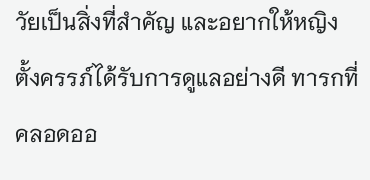วัยเป็นสิ่งที่สำคัญ และอยากให้หญิงตั้งครรภ์ได้รับการดูแลอย่างดี ทารกที่คลอดออ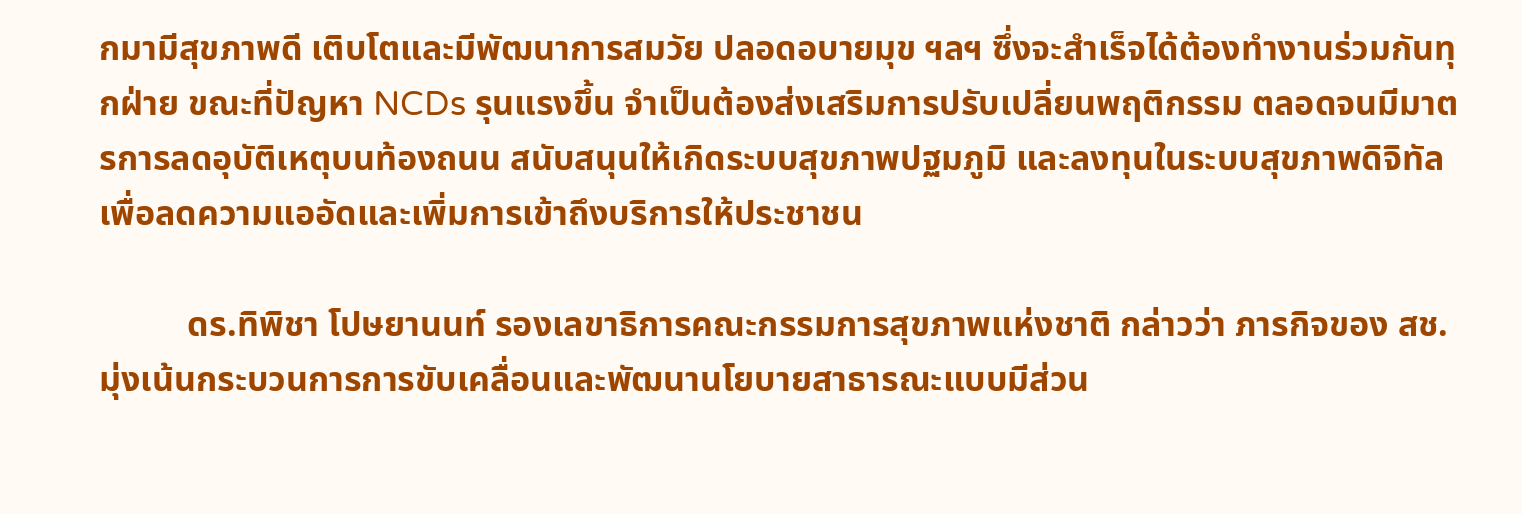กมามีสุขภาพดี เติบโตและมีพัฒนาการสมวัย ปลอดอบายมุข ฯลฯ ซึ่งจะสำเร็จได้ต้องทำงานร่วมกันทุกฝ่าย ขณะที่ปัญหา NCDs รุนแรงขึ้น จำเป็นต้องส่งเสริมการปรับเปลี่ยนพฤติกรรม ตลอดจนมีมาตรการลดอุบัติเหตุบนท้องถนน สนับสนุนให้เกิดระบบสุขภาพปฐมภูมิ และลงทุนในระบบสุขภาพดิจิทัลเพื่อลดความแออัดและเพิ่มการเข้าถึงบริการให้ประชาชน

          ดร.ทิพิชา โปษยานนท์ รองเลขาธิการคณะกรรมการสุขภาพแห่งชาติ กล่าวว่า ภารกิจของ สช. มุ่งเน้นกระบวนการการขับเคลื่อนและพัฒนานโยบายสาธารณะแบบมีส่วน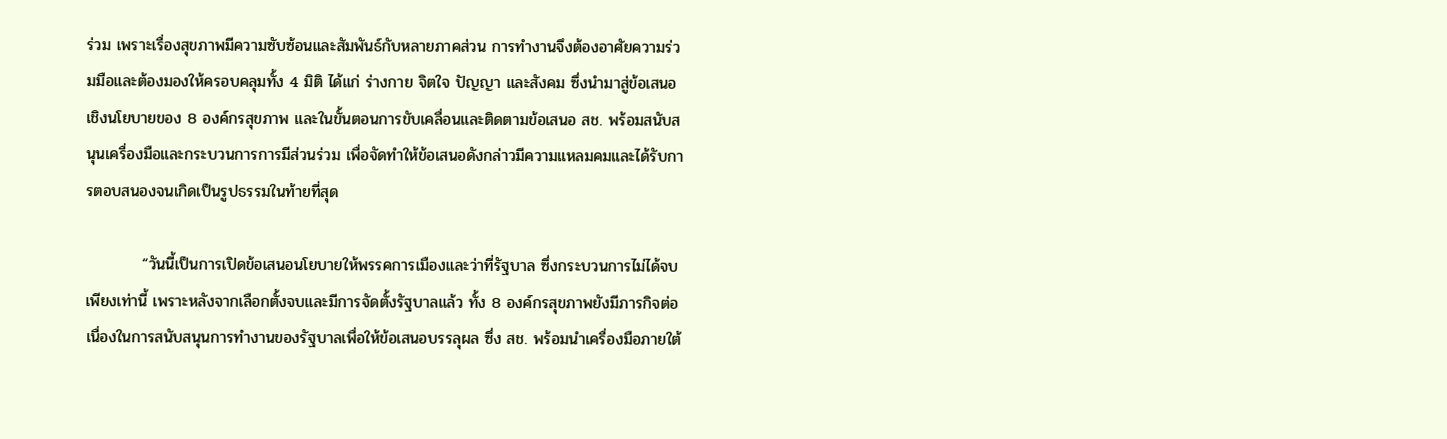ร่วม เพราะเรื่องสุขภาพมีความซับซ้อนและสัมพันธ์กับหลายภาคส่วน การทำงานจึงต้องอาศัยความร่วมมือและต้องมองให้ครอบคลุมทั้ง 4 มิติ ได้แก่ ร่างกาย จิตใจ ปัญญา และสังคม ซึ่งนำมาสู่ข้อเสนอเชิงนโยบายของ 8 องค์กรสุขภาพ และในขั้นตอนการขับเคลื่อนและติดตามข้อเสนอ สช. พร้อมสนับสนุนเครื่องมือและกระบวนการการมีส่วนร่วม เพื่อจัดทำให้ข้อเสนอดังกล่าวมีความแหลมคมและได้รับการตอบสนองจนเกิดเป็นรูปธรรมในท้ายที่สุด

          “วันนี้เป็นการเปิดข้อเสนอนโยบายให้พรรคการเมืองและว่าที่รัฐบาล ซึ่งกระบวนการไม่ได้จบเพียงเท่านี้ เพราะหลังจากเลือกตั้งจบและมีการจัดตั้งรัฐบาลแล้ว ทั้ง 8 องค์กรสุขภาพยังมีภารกิจต่อเนื่องในการสนับสนุนการทำงานของรัฐบาลเพื่อให้ข้อเสนอบรรลุผล ซึ่ง สช. พร้อมนำเครื่องมือภายใต้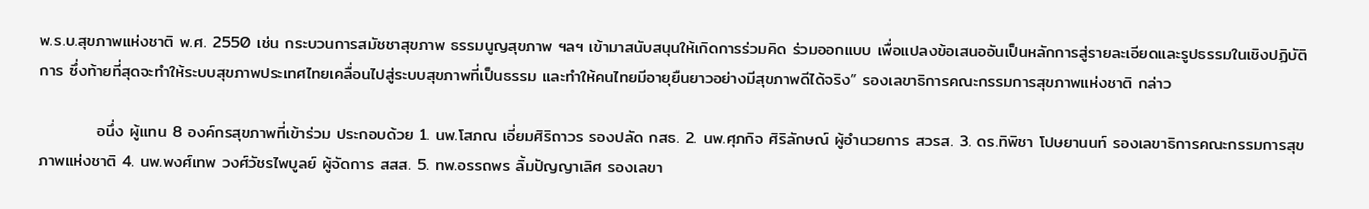พ.ร.บ.สุขภาพแห่งชาติ พ.ศ. 2550 เช่น กระบวนการสมัชชาสุขภาพ ธรรมนูญสุขภาพ ฯลฯ เข้ามาสนับสนุนให้เกิดการร่วมคิด ร่วมออกแบบ เพื่อแปลงข้อเสนออันเป็นหลักการสู่รายละเอียดและรูปธรรมในเชิงปฏิบัติการ ซึ่งท้ายที่สุดจะทำให้ระบบสุขภาพประเทศไทยเคลื่อนไปสู่ระบบสุขภาพที่เป็นธรรม และทำให้คนไทยมีอายุยืนยาวอย่างมีสุขภาพดีได้จริง” รองเลขาธิการคณะกรรมการสุขภาพแห่งชาติ กล่าว

          อนึ่ง ผู้แทน 8 องค์กรสุขภาพที่เข้าร่วม ประกอบด้วย 1. นพ.โสภณ เอี่ยมศิริถาวร รองปลัด กสธ. 2. นพ.ศุภกิจ ศิริลักษณ์ ผู้อำนวยการ สวรส. 3. ดร.ทิพิชา โปษยานนท์ รองเลขาธิการคณะกรรมการสุขภาพแห่งชาติ 4. นพ.พงศ์เทพ วงศ์วัชรไพบูลย์ ผู้จัดการ สสส. 5. ทพ.อรรถพร ลิ้มปัญญาเลิศ รองเลขา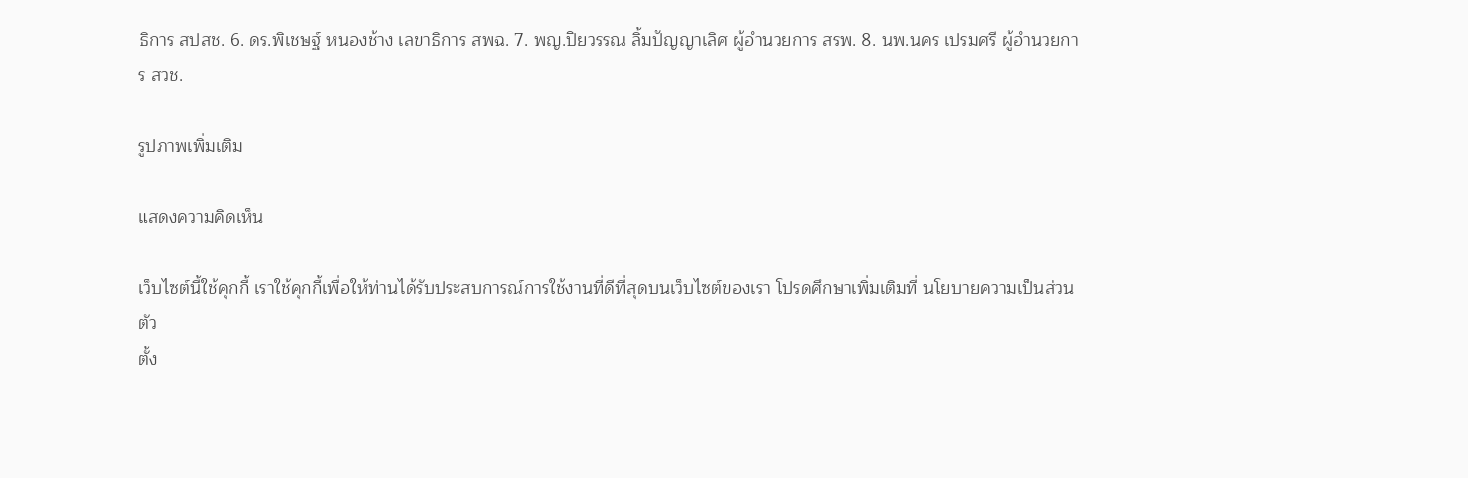ธิการ สปสช. 6. ดร.พิเชษฐ์ หนองช้าง เลขาธิการ สพฉ. 7. พญ.ปิยวรรณ ลิ้มปัญญาเลิศ ผู้อำนวยการ สรพ. 8. นพ.นคร เปรมศรี ผู้อำนวยการ สวช.

รูปภาพเพิ่มเติม

แสดงความคิดเห็น

เว็บไซต์นี้ใช้คุกกี้ เราใช้คุกกี้เพื่อให้ท่านได้รับประสบการณ์การใช้งานที่ดีที่สุดบนเว็บไซต์ของเรา โปรดศึกษาเพิ่มเติมที่ นโยบายความเป็นส่วนตัว
ตั้ง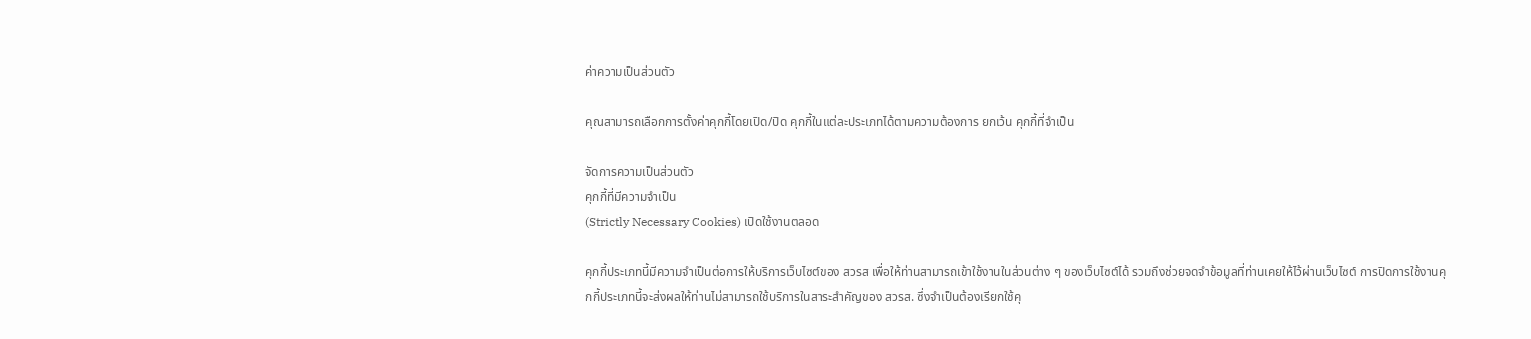ค่าความเป็นส่วนตัว

คุณสามารถเลือกการตั้งค่าคุกกี้โดยเปิด/ปิด คุกกี้ในแต่ละประเภทได้ตามความต้องการ ยกเว้น คุกกี้ที่จำเป็น

จัดการความเป็นส่วนตัว
คุกกี้ที่มีความจำเป็น
(Strictly Necessary Cookies) เปิดใช้งานตลอด

คุกกี้ประเภทนี้มีความจำเป็นต่อการให้บริการเว็บไซต์ของ สวรส เพื่อให้ท่านสามารถเข้าใช้งานในส่วนต่าง ๆ ของเว็บไซต์ได้ รวมถึงช่วยจดจำข้อมูลที่ท่านเคยให้ไว้ผ่านเว็บไซต์ การปิดการใช้งานคุกกี้ประเภทนี้จะส่งผลให้ท่านไม่สามารถใช้บริการในสาระสำคัญของ สวรส. ซึ่งจำเป็นต้องเรียกใช้คุ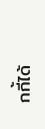กกี้ได้